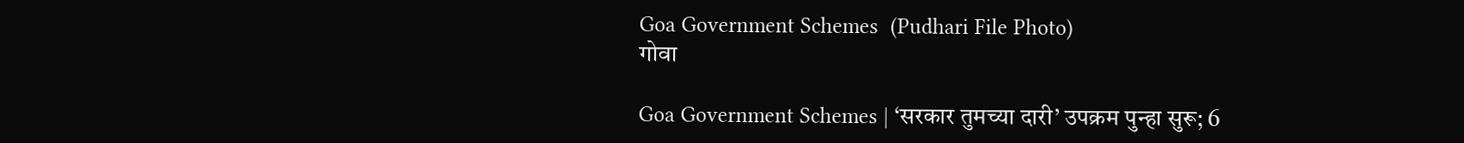Goa Government Schemes  (Pudhari File Photo)
गोवा

Goa Government Schemes | ‘सरकार तुमच्या दारी’ उपक्रम पुन्हा सुरू; 6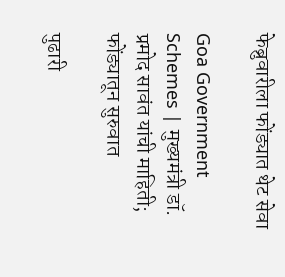फेब्रुवारीला फोंड्यात थेट सेवा

Goa Government Schemes | मुख्यमंत्री डॉ. प्रमोद सावंत यांची माहिती; फोंड्यातून सुरुवात

पुढारी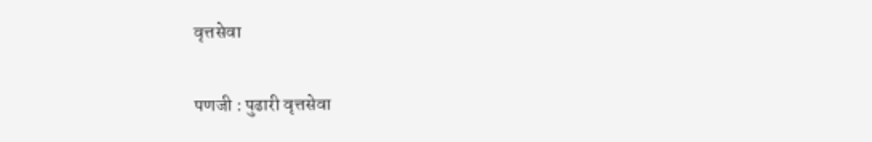वृत्तसेवा

पणजी : पुढारी वृत्तसेवा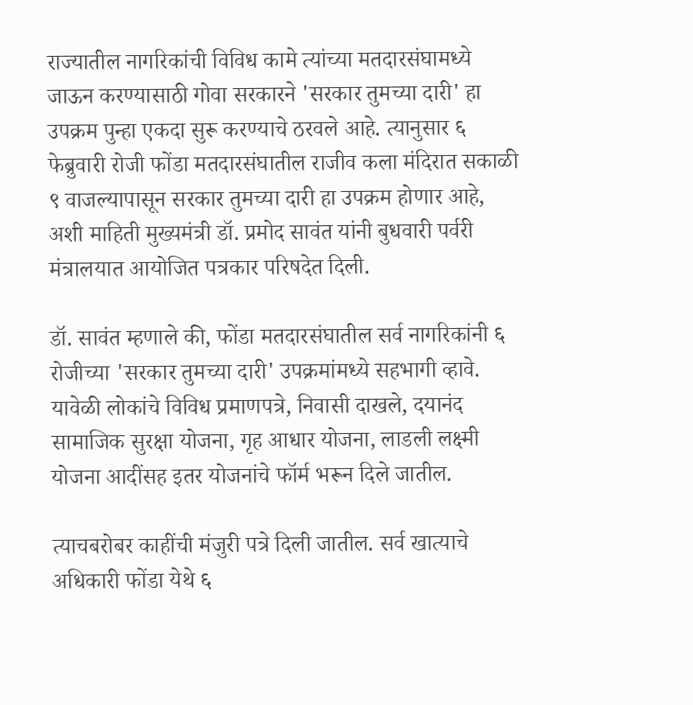राज्यातील नागरिकांची विविध कामे त्यांच्या मतदारसंघामध्ये जाऊन करण्यासाठी गोवा सरकारने 'सरकार तुमच्या दारी' हा उपक्रम पुन्हा एकदा सुरू करण्याचे ठरवले आहे. त्यानुसार ६ फेब्रुवारी रोजी फोंडा मतदारसंघातील राजीव कला मंदिरात सकाळी ९ वाजल्यापासून सरकार तुमच्या दारी हा उपक्रम होणार आहे, अशी माहिती मुख्यमंत्री डॉ. प्रमोद सावंत यांनी बुधवारी पर्वरी मंत्रालयात आयोजित पत्रकार परिषदेत दिली.

डॉ. सावंत म्हणाले की, फोंडा मतदारसंघातील सर्व नागरिकांनी ६ रोजीच्या 'सरकार तुमच्या दारी' उपक्रमांमध्ये सहभागी व्हावे. यावेळी लोकांचे विविध प्रमाणपत्रे, निवासी दाखले, दयानंद सामाजिक सुरक्षा योजना, गृह आधार योजना, लाडली लक्ष्मी योजना आदींसह इतर योजनांचे फॉर्म भरून दिले जातील.

त्याचबरोबर काहींची मंजुरी पत्रे दिली जातील. सर्व खात्याचे अधिकारी फोंडा येथे ६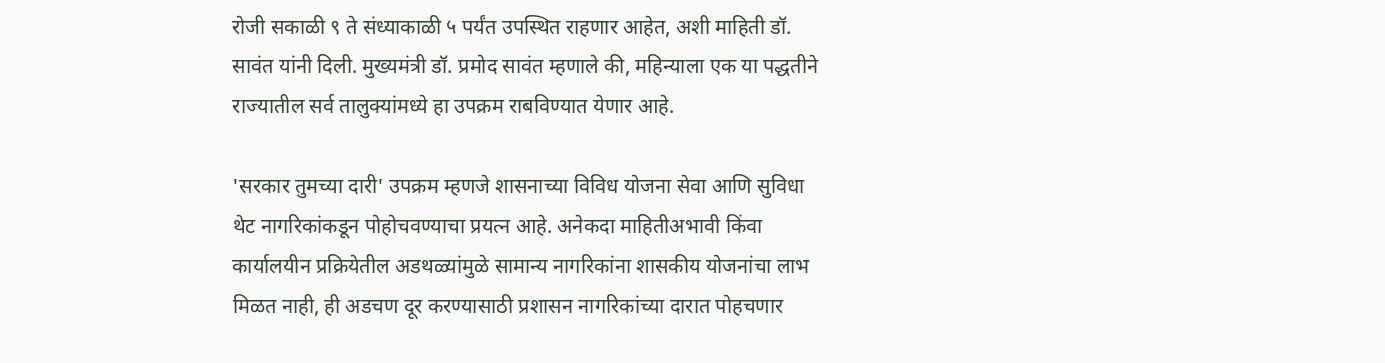रोजी सकाळी ९ ते संध्याकाळी ५ पर्यंत उपस्थित राहणार आहेत, अशी माहिती डॉ. सावंत यांनी दिली. मुख्यमंत्री डॉ. प्रमोद सावंत म्हणाले की, महिन्याला एक या पद्धतीने राज्यातील सर्व तालुक्यांमध्ये हा उपक्रम राबविण्यात येणार आहे.

'सरकार तुमच्या दारी' उपक्रम म्हणजे शासनाच्या विविध योजना सेवा आणि सुविधा थेट नागरिकांकडून पोहोचवण्याचा प्रयत्न आहे. अनेकदा माहितीअभावी किंवा कार्यालयीन प्रक्रियेतील अडथळ्यांमुळे सामान्य नागरिकांना शासकीय योजनांचा लाभ मिळत नाही, ही अडचण दूर करण्यासाठी प्रशासन नागरिकांच्या दारात पोहचणार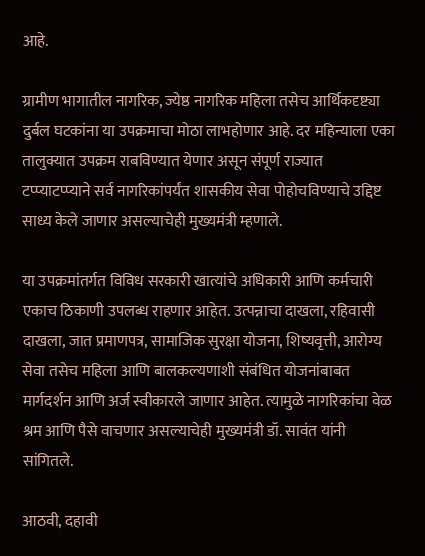आहे.

ग्रामीण भागातील नागरिक, ज्येष्ठ नागरिक महिला तसेच आर्थिकदृष्ट्या दुर्बल घटकांना या उपक्रमाचा मोठा लाभहोणार आहे. दर महिन्याला एका तालुक्यात उपक्रम राबविण्यात येणार असून संपूर्ण राज्यात टप्प्याटप्प्याने सर्व नागरिकांपर्यंत शासकीय सेवा पोहोचविण्याचे उद्दिष्ट साध्य केले जाणार असल्याचेही मुख्यमंत्री म्हणाले.

या उपक्रमांतर्गत विविध सरकारी खात्यांचे अधिकारी आणि कर्मचारी एकाच ठिकाणी उपलब्ध राहणार आहेत. उत्पन्नाचा दाखला, रहिवासी दाखला, जात प्रमाणपत्र, सामाजिक सुरक्षा योजना, शिष्यवृत्ती, आरोग्य सेवा तसेच महिला आणि बालकल्यणाशी संबंधित योजनांबाबत मार्गदर्शन आणि अर्ज स्वीकारले जाणार आहेत. त्यामुळे नागरिकांचा वेळ श्रम आणि पैसे वाचणार असल्याचेही मुख्यमंत्री डॉ. सावंत यांनी सांगितले.

आठवी, दहावी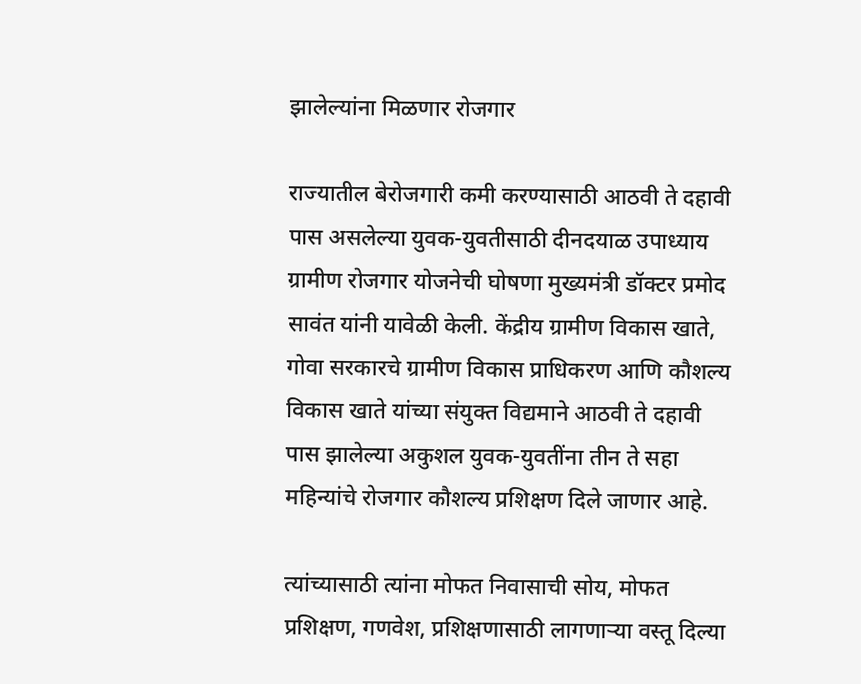झालेल्यांना मिळणार रोजगार

राज्यातील बेरोजगारी कमी करण्यासाठी आठवी ते दहावी पास असलेल्या युवक-युवतीसाठी दीनदयाळ उपाध्याय ग्रामीण रोजगार योजनेची घोषणा मुख्यमंत्री डॉक्टर प्रमोद सावंत यांनी यावेळी केली. केंद्रीय ग्रामीण विकास खाते, गोवा सरकारचे ग्रामीण विकास प्राधिकरण आणि कौशल्य विकास खाते यांच्या संयुक्त विद्यमाने आठवी ते दहावी पास झालेल्या अकुशल युवक-युवतींना तीन ते सहा महिन्यांचे रोजगार कौशल्य प्रशिक्षण दिले जाणार आहे.

त्यांच्यासाठी त्यांना मोफत निवासाची सोय, मोफत प्रशिक्षण, गणवेश, प्रशिक्षणासाठी लागणाऱ्या वस्तू दिल्या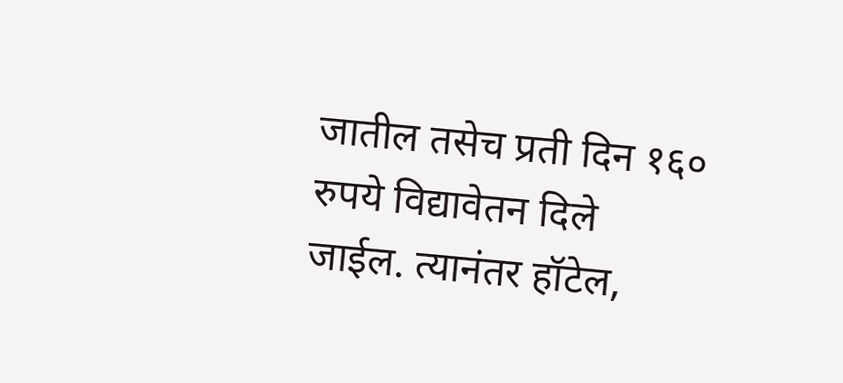जातील तसेच प्रती दिन १६० रुपये विद्यावेतन दिले जाईल. त्यानंतर हॉटेल,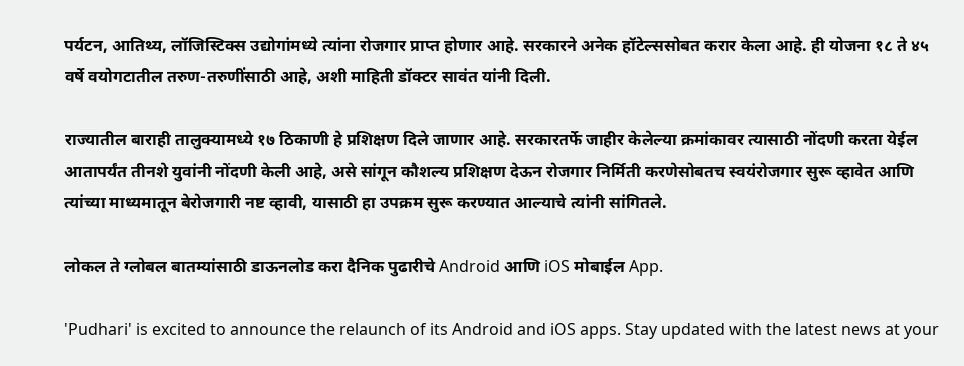पर्यटन, आतिथ्य, लॉजिस्टिक्स उद्योगांमध्ये त्यांना रोजगार प्राप्त होणार आहे. सरकारने अनेक हॉटेल्ससोबत करार केला आहे. ही योजना १८ ते ४५ वर्षे वयोगटातील तरुण-तरुणींसाठी आहे, अशी माहिती डॉक्टर सावंत यांनी दिली.

राज्यातील बाराही तालुक्यामध्ये १७ ठिकाणी हे प्रशिक्षण दिले जाणार आहे. सरकारतर्फे जाहीर केलेल्या क्रमांकावर त्यासाठी नोंदणी करता येईल आतापर्यंत तीनशे युवांनी नोंदणी केली आहे, असे सांगून कौशल्य प्रशिक्षण देऊन रोजगार निर्मिती करणेसोबतच स्वयंरोजगार सुरू व्हावेत आणि त्यांच्या माध्यमातून बेरोजगारी नष्ट व्हावी, यासाठी हा उपक्रम सुरू करण्यात आल्याचे त्यांनी सांगितले.

लोकल ते ग्लोबल बातम्यांसाठी डाऊनलोड करा दैनिक पुढारीचे Android आणि iOS मोबाईल App.

'Pudhari' is excited to announce the relaunch of its Android and iOS apps. Stay updated with the latest news at your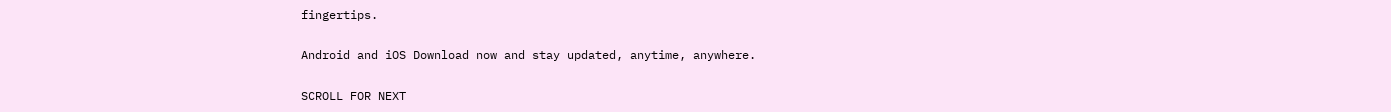fingertips.

Android and iOS Download now and stay updated, anytime, anywhere.

SCROLL FOR NEXT